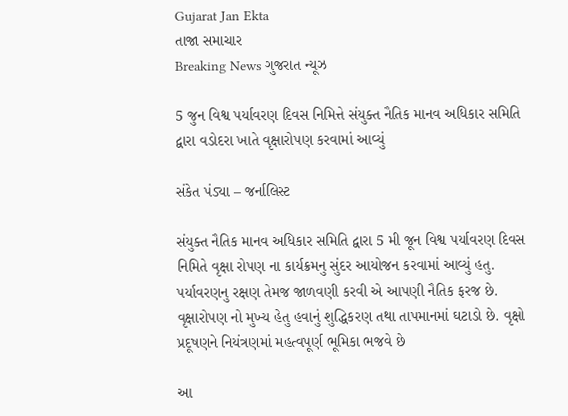Gujarat Jan Ekta
તાજા સમાચાર
Breaking News ગુજરાત ન્યૂઝ

5 જુન વિશ્વ પર્યાવરણ દિવસ નિમિત્તે સંયુક્ત નૈતિક માનવ અધિકાર સમિતિ દ્વારા વડોદરા ખાતે વૃક્ષારોપણ કરવામાં આવ્યું

સંકેત પંડ્યા – જર્નાલિસ્ટ

સંયુક્ત નૈતિક માનવ અધિકાર સમિતિ દ્વારા 5 મી જૂન વિશ્વ પર્યાવરણ દિવસ નિમિતે વૃક્ષા રોપણ ના કાર્યક્રમનુ સુંદર આયોજન કરવામાં આવ્યું હતુ. પર્યાવરણનુ રક્ષણ તેમજ જાળવણી કરવી એ આપણી નૈતિક ફરજ છે. વૃક્ષારોપણ નો મુખ્ય હેતુ હવાનું શુદ્ધિકરણ તથા તાપમાનમાં ઘટાડો છે. વૃક્ષો પ્રદૂષણને નિયંત્રણમાં મહત્વપૂર્ણ ભૂમિકા ભજવે છે

આ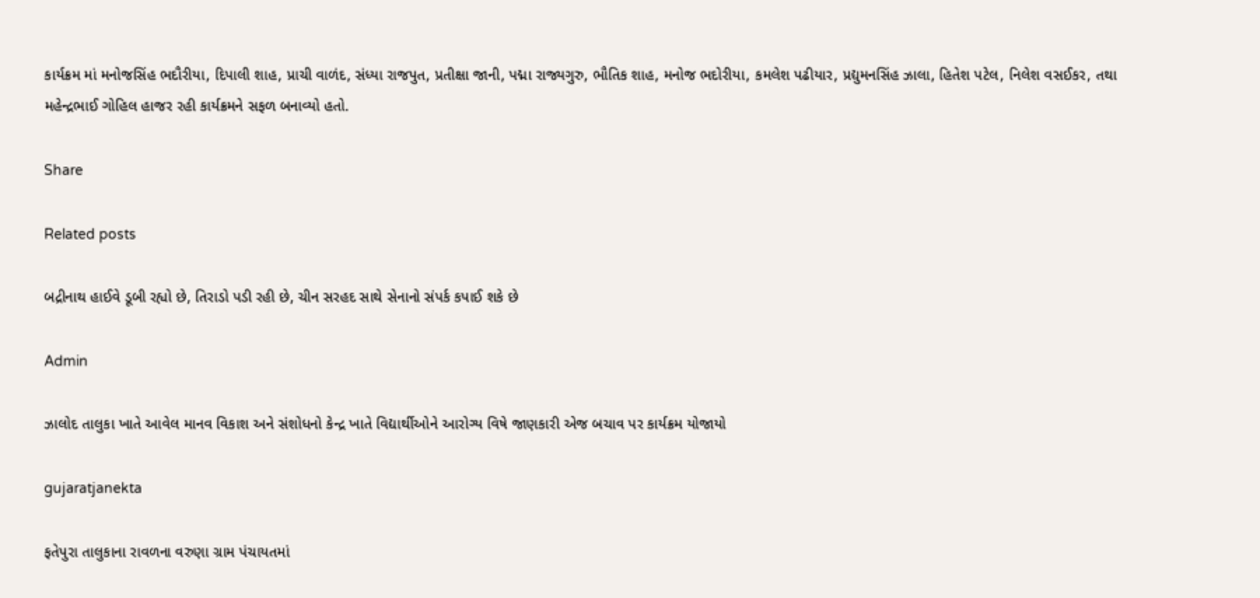કાર્યક્રમ માં મનોજસિંહ ભદૌરીયા, દિપાલી શાહ, પ્રાચી વાળંદ, સંધ્યા રાજપુત, પ્રતીક્ષા જાની, પદ્મા રાજ્યગુરુ, ભૌતિક શાહ, મનોજ ભદોરીયા, કમલેશ પઢીયાર, પ્રદ્યુમનસિંહ ઝાલા, હિતેશ પટેલ, નિલેશ વસઈકર, તથા મહેન્દ્રભાઈ ગોહિલ હાજર રહી કાર્યક્રમને સફળ બનાવ્યો હતો.

Share

Related posts

બદ્રીનાથ હાઈવે ડૂબી રહ્યો છે, તિરાડો પડી રહી છે, ચીન સરહદ સાથે સેનાનો સંપર્ક કપાઈ શકે છે

Admin

ઝાલોદ તાલુકા ખાતે આવેલ માનવ વિકાશ અને સંશોધનો કેન્દ્ર ખાતે વિદ્યાર્થીઓને આરોગ્ય વિષે જાણકારી એજ બચાવ પર કાર્યક્રમ યોજાયો

gujaratjanekta

ફતેપુરા તાલુકાના રાવળના વરુણા ગ્રામ પંચાયતમાં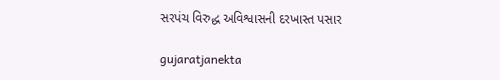સરપંચ વિરુદ્ધ અવિશ્વાસની દરખાસ્ત પસાર

gujaratjanekta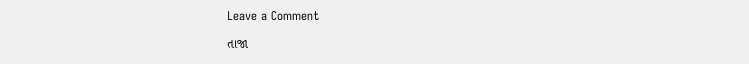Leave a Comment

તાજા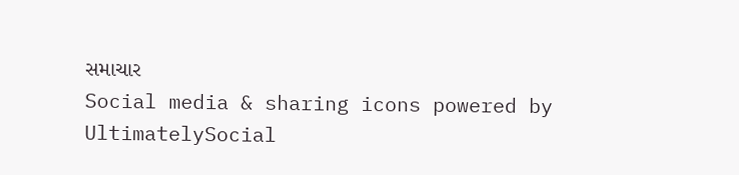સમાચાર
Social media & sharing icons powered by UltimatelySocial